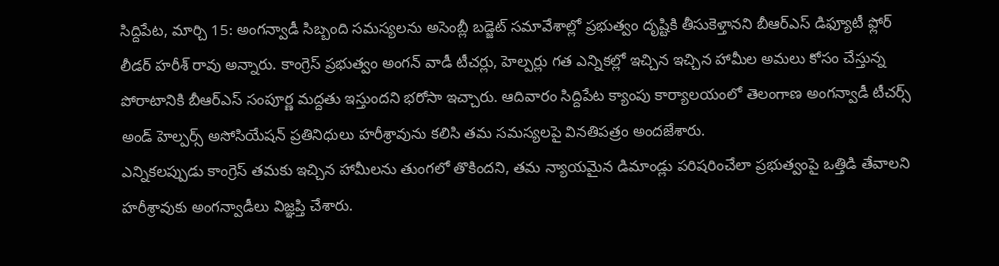సిద్దిపేట, మార్చి 15: అంగన్వాడీ సిబ్బంది సమస్యలను అసెంబ్లీ బడ్జెట్ సమావేశాల్లో ప్రభుత్వం దృష్టికి తీసుకెళ్తానని బీఆర్ఎస్ డిఫ్యూటీ ఫ్లోర్ లీడర్ హరీశ్ రావు అన్నారు. కాంగ్రెస్ ప్రభుత్వం అంగన్ వాడీ టీచర్లు, హెల్పర్లు గత ఎన్నికల్లో ఇచ్చిన ఇచ్చిన హామీల అమలు కోసం చేస్తున్న పోరాటానికి బీఆర్ఎస్ సంపూర్ణ మద్దతు ఇస్తుందని భరోసా ఇచ్చారు. ఆదివారం సిద్దిపేట క్యాంపు కార్యాలయంలో తెలంగాణ అంగన్వాడీ టీచర్స్ అండ్ హెల్పర్స్ అసోసియేషన్ ప్రతినిధులు హరీశ్రావును కలిసి తమ సమస్యలపై వినతిపత్రం అందజేశారు.
ఎన్నికలప్పుడు కాంగ్రెస్ తమకు ఇచ్చిన హామీలను తుంగలో తొకిందని, తమ న్యాయమైన డిమాండ్లు పరిషరించేలా ప్రభుత్వంపై ఒత్తిడి తేవాలని హరీశ్రావుకు అంగన్వాడీలు విజ్ఞప్తి చేశారు.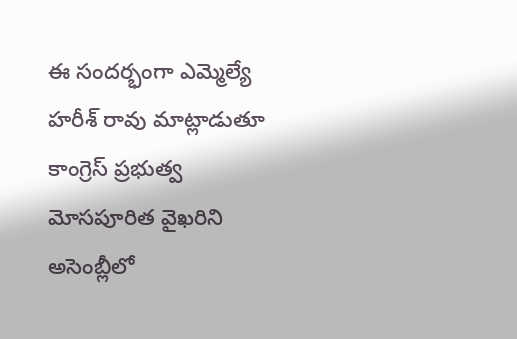ఈ సందర్భంగా ఎమ్మెల్యే హరీశ్ రావు మాట్లాడుతూ కాంగ్రెస్ ప్రభుత్వ మోసపూరిత వైఖరిని అసెంబ్లీలో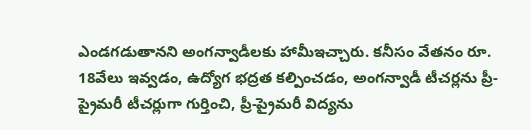ఎండగడుతానని అంగన్వాడీలకు హామీఇచ్చారు. కనీసం వేతనం రూ. 18వేలు ఇవ్వడం, ఉద్యోగ భద్రత కల్పించడం, అంగన్వాడీ టీచర్లను ప్రీ-ప్రైమరీ టీచర్లుగా గుర్తించి, ప్రీ-ప్రైమరీ విద్యను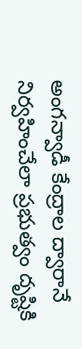అంగన్వాడీ కేంద్రాల ద్వారానే నిర్వహించేలా ప్రభుత్వం దృష్టికి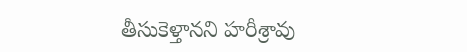తీసుకెళ్తానని హరీశ్రావు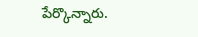పేర్కొన్నారు.